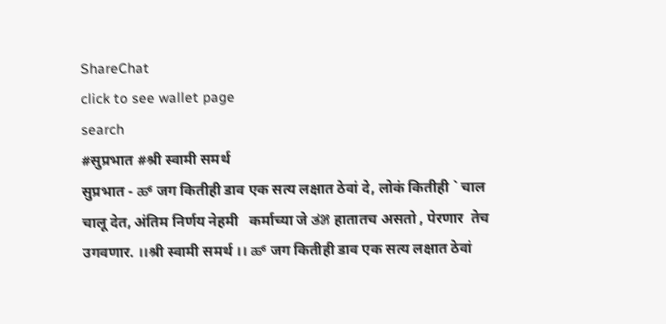ShareChat
click to see wallet page
search
#सुप्रभात #श्री स्वामी समर्थ
सुप्रभात - ಹ್ जग कितीही डाव एक सत्य लक्षात ठेवां दे, लोकं कितीही ` चाल चालू देत, अंतिम निर्णय नेहमी   कर्माच्या जे ತ೫ हातातच असतो , पेरणार  तेच उगवणार. ।।श्री स्वामी समर्थ ।। ಹ್ जग कितीही डाव एक सत्य लक्षात ठेवां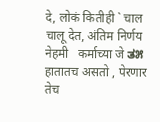दे, लोकं कितीही ` चाल चालू देत, अंतिम निर्णय नेहमी   कर्माच्या जे ತ೫ हातातच असतो , पेरणार  तेच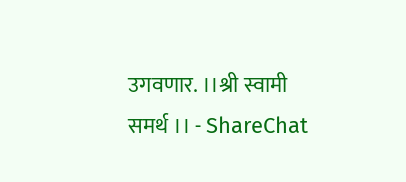उगवणार. ।।श्री स्वामी समर्थ ।। - ShareChat